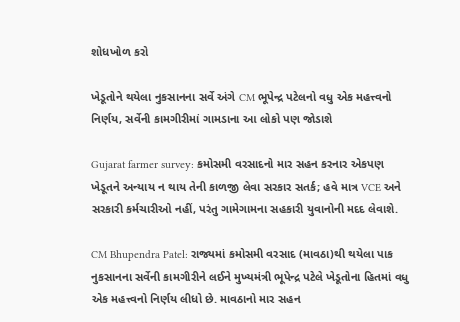શોધખોળ કરો

ખેડૂતોને થયેલા નુકસાનના સર્વે અંગે CM ભૂપેન્દ્ર પટેલનો વધુ એક મહત્ત્વનો નિર્ણય, સર્વેની કામગીરીમાં ગામડાના આ લોકો પણ જોડાશે

Gujarat farmer survey: કમોસમી વરસાદનો માર સહન કરનાર એકપણ ખેડૂતને અન્યાય ન થાય તેની કાળજી લેવા સરકાર સતર્ક; હવે માત્ર VCE અને સરકારી કર્મચારીઓ નહીં, પરંતુ ગામેગામના સહકારી યુવાનોની મદદ લેવાશે.

CM Bhupendra Patel: રાજ્યમાં કમોસમી વરસાદ (માવઠા)થી થયેલા પાક નુકસાનના સર્વેની કામગીરીને લઈને મુખ્યમંત્રી ભૂપેન્દ્ર પટેલે ખેડૂતોના હિતમાં વધુ એક મહત્ત્વનો નિર્ણય લીધો છે. માવઠાનો માર સહન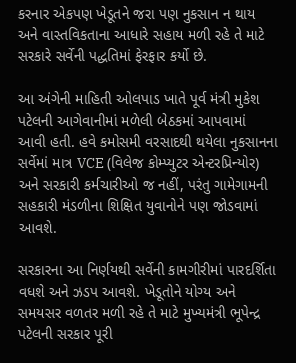કરનાર એકપણ ખેડૂતને જરા પણ નુકસાન ન થાય અને વાસ્તવિકતાના આધારે સહાય મળી રહે તે માટે સરકારે સર્વેની પદ્ધતિમાં ફેરફાર કર્યો છે.

આ અંગેની માહિતી ઓલપાડ ખાતે પૂર્વ મંત્રી મુકેશ પટેલની આગેવાનીમાં મળેલી બેઠકમાં આપવામાં આવી હતી. હવે કમોસમી વરસાદથી થયેલા નુકસાનના સર્વેમાં માત્ર VCE (વિલેજ કોમ્પ્યુટર એન્ટરપ્રિન્યોર) અને સરકારી કર્મચારીઓ જ નહીં, પરંતુ ગામેગામની સહકારી મંડળીના શિક્ષિત યુવાનોને પણ જોડવામાં આવશે.

સરકારના આ નિર્ણયથી સર્વેની કામગીરીમાં પારદર્શિતા વધશે અને ઝડપ આવશે. ખેડૂતોને યોગ્ય અને સમયસર વળતર મળી રહે તે માટે મુખ્યમંત્રી ભૂપેન્દ્ર પટેલની સરકાર પૂરી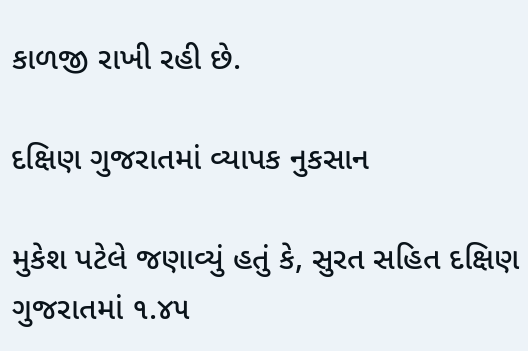કાળજી રાખી રહી છે.

દક્ષિણ ગુજરાતમાં વ્યાપક નુકસાન

મુકેશ પટેલે જણાવ્યું હતું કે, સુરત સહિત દક્ષિણ ગુજરાતમાં ૧.૪૫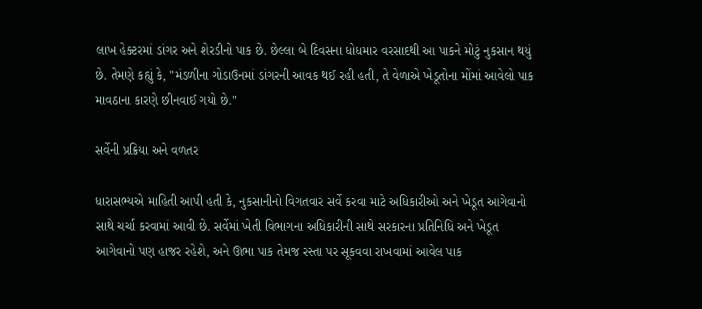લાખ હેક્ટરમાં ડાંગર અને શેરડીનો પાક છે. છેલ્લા બે દિવસના ધોધમાર વરસાદથી આ પાકને મોટું નુકસાન થયું છે. તેમણે કહ્યું કે, "મંડળીના ગોડાઉનમાં ડાંગરની આવક થઈ રહી હતી, તે વેળાએ ખેડૂતોના મોંમાં આવેલો પાક માવઠાના કારણે છીનવાઈ ગયો છે."

સર્વેની પ્રક્રિયા અને વળતર

ધારાસભ્યએ માહિતી આપી હતી કે, નુકસાનીનો વિગતવાર સર્વે કરવા માટે અધિકારીઓ અને ખેડૂત આગેવાનો સાથે ચર્ચા કરવામાં આવી છે. સર્વેમાં ખેતી વિભાગના અધિકારીની સાથે સરકારના પ્રતિનિધિ અને ખેડૂત આગેવાનો પણ હાજર રહેશે, અને ઊભા પાક તેમજ રસ્તા પર સૂકવવા રાખવામાં આવેલ પાક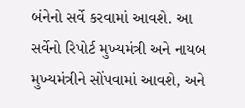બંનેનો સર્વે કરવામાં આવશે. આ સર્વેનો રિપોર્ટ મુખ્યમંત્રી અને નાયબ મુખ્યમંત્રીને સોંપવામાં આવશે, અને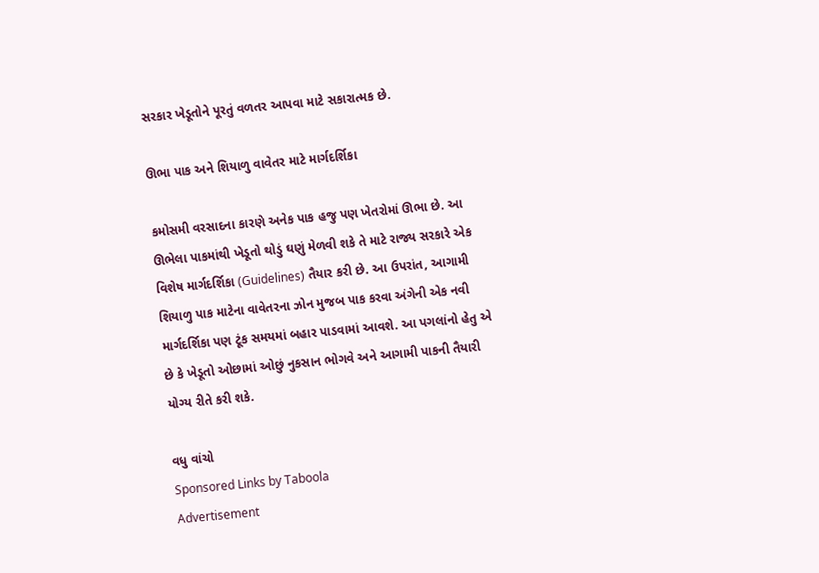સરકાર ખેડૂતોને પૂરતું વળતર આપવા માટે સકારાત્મક છે.

ઊભા પાક અને શિયાળુ વાવેતર માટે માર્ગદર્શિકા

કમોસમી વરસાદના કારણે અનેક પાક હજુ પણ ખેતરોમાં ઊભા છે. આ ઊભેલા પાકમાંથી ખેડૂતો થોડું ઘણું મેળવી શકે તે માટે રાજ્ય સરકારે એક વિશેષ માર્ગદર્શિકા (Guidelines) તૈયાર કરી છે. આ ઉપરાંત, આગામી શિયાળુ પાક માટેના વાવેતરના ઝોન મુજબ પાક કરવા અંગેની એક નવી માર્ગદર્શિકા પણ ટૂંક સમયમાં બહાર પાડવામાં આવશે. આ પગલાંનો હેતુ એ છે કે ખેડૂતો ઓછામાં ઓછું નુકસાન ભોગવે અને આગામી પાકની તૈયારી યોગ્ય રીતે કરી શકે.

વધુ વાંચો
Sponsored Links by Taboola
Advertisement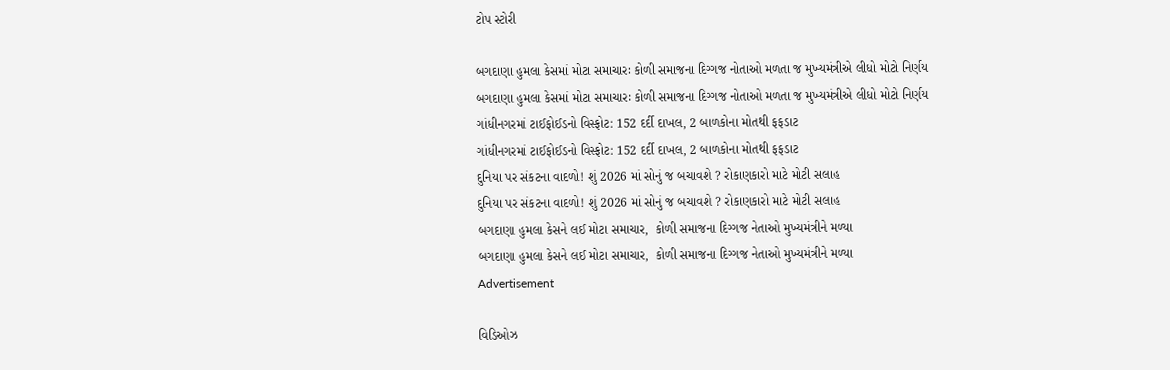ટોપ સ્ટોરી

બગદાણા હુમલા કેસમાં મોટા સમાચારઃ કોળી સમાજના દિગ્ગજ નોતાઓ મળતા જ મુખ્યમંત્રીએ લીધો મોટો નિર્ણય
બગદાણા હુમલા કેસમાં મોટા સમાચારઃ કોળી સમાજના દિગ્ગજ નોતાઓ મળતા જ મુખ્યમંત્રીએ લીધો મોટો નિર્ણય
ગાંધીનગરમાં ટાઈફોઈડનો વિસ્ફોટ: 152 દર્દી દાખલ, 2 બાળકોના મોતથી ફફડાટ
ગાંધીનગરમાં ટાઈફોઈડનો વિસ્ફોટ: 152 દર્દી દાખલ, 2 બાળકોના મોતથી ફફડાટ
દુનિયા પર સંકટના વાદળો! શું 2026 માં સોનું જ બચાવશે ? રોકાણકારો માટે મોટી સલાહ
દુનિયા પર સંકટના વાદળો! શું 2026 માં સોનું જ બચાવશે ? રોકાણકારો માટે મોટી સલાહ
બગદાણા હુમલા કેસને લઈ મોટા સમાચાર,  કોળી સમાજના દિગ્ગજ નેતાઓ મુખ્યમંત્રીને મળ્યા
બગદાણા હુમલા કેસને લઈ મોટા સમાચાર,  કોળી સમાજના દિગ્ગજ નેતાઓ મુખ્યમંત્રીને મળ્યા
Advertisement

વિડિઓઝ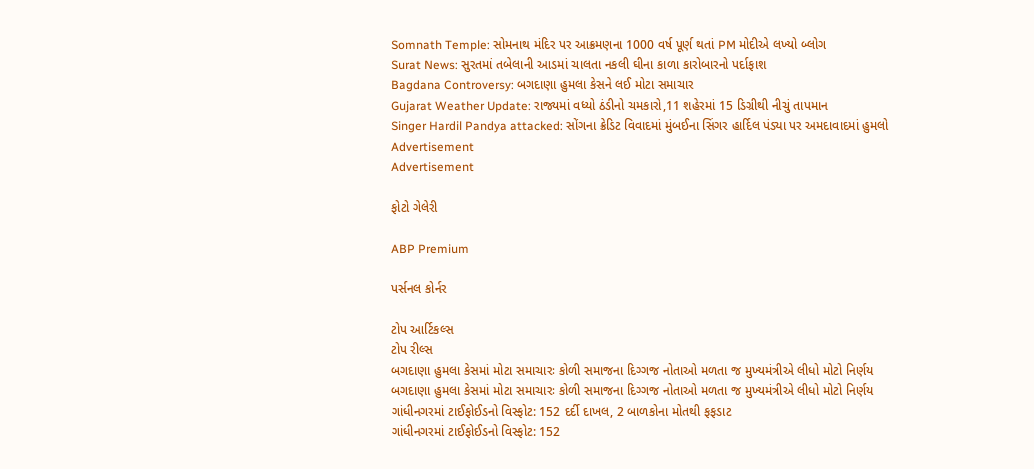Somnath Temple: સોમનાથ મંદિર પર આક્રમણના 1000 વર્ષ પૂર્ણ થતાં PM મોદીએ લખ્યો બ્લોગ
Surat News: સુરતમાં તબેલાની આડમાં ચાલતા નકલી ઘીના કાળા કારોબારનો પર્દાફાશ
Bagdana Controversy: બગદાણા હુમલા કેસને લઈ મોટા સમાચાર
Gujarat Weather Update: રાજ્યમાં વધ્યો ઠંડીનો ચમકારો,11 શહેરમાં 15 ડિગ્રીથી નીચું તાપમાન
Singer Hardil Pandya attacked: સોંગના ક્રેડિટ વિવાદમાં મુંબઈના સિંગર હાર્દિલ પંડ્યા પર અમદાવાદમાં હુમલો
Advertisement
Advertisement

ફોટો ગેલેરી

ABP Premium

પર્સનલ કોર્નર

ટોપ આર્ટિકલ્સ
ટોપ રીલ્સ
બગદાણા હુમલા કેસમાં મોટા સમાચારઃ કોળી સમાજના દિગ્ગજ નોતાઓ મળતા જ મુખ્યમંત્રીએ લીધો મોટો નિર્ણય
બગદાણા હુમલા કેસમાં મોટા સમાચારઃ કોળી સમાજના દિગ્ગજ નોતાઓ મળતા જ મુખ્યમંત્રીએ લીધો મોટો નિર્ણય
ગાંધીનગરમાં ટાઈફોઈડનો વિસ્ફોટ: 152 દર્દી દાખલ, 2 બાળકોના મોતથી ફફડાટ
ગાંધીનગરમાં ટાઈફોઈડનો વિસ્ફોટ: 152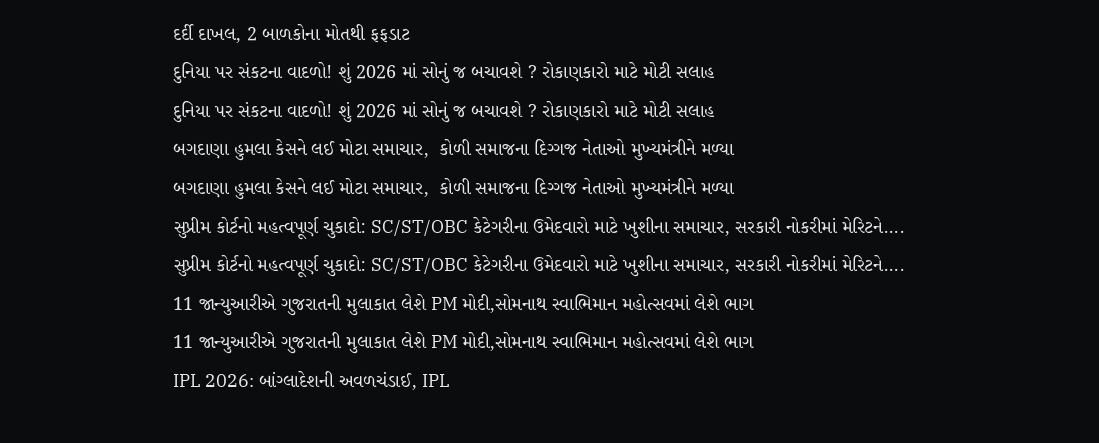દર્દી દાખલ, 2 બાળકોના મોતથી ફફડાટ
દુનિયા પર સંકટના વાદળો! શું 2026 માં સોનું જ બચાવશે ? રોકાણકારો માટે મોટી સલાહ
દુનિયા પર સંકટના વાદળો! શું 2026 માં સોનું જ બચાવશે ? રોકાણકારો માટે મોટી સલાહ
બગદાણા હુમલા કેસને લઈ મોટા સમાચાર,  કોળી સમાજના દિગ્ગજ નેતાઓ મુખ્યમંત્રીને મળ્યા
બગદાણા હુમલા કેસને લઈ મોટા સમાચાર,  કોળી સમાજના દિગ્ગજ નેતાઓ મુખ્યમંત્રીને મળ્યા
સુપ્રીમ કોર્ટનો મહત્વપૂર્ણ ચુકાદો: SC/ST/OBC કેટેગરીના ઉમેદવારો માટે ખુશીના સમાચાર, સરકારી નોકરીમાં મેરિટને....
સુપ્રીમ કોર્ટનો મહત્વપૂર્ણ ચુકાદો: SC/ST/OBC કેટેગરીના ઉમેદવારો માટે ખુશીના સમાચાર, સરકારી નોકરીમાં મેરિટને....
11 જાન્યુઆરીએ ગુજરાતની મુલાકાત લેશે PM મોદી,સોમનાથ સ્વાભિમાન મહોત્સવમાં લેશે ભાગ
11 જાન્યુઆરીએ ગુજરાતની મુલાકાત લેશે PM મોદી,સોમનાથ સ્વાભિમાન મહોત્સવમાં લેશે ભાગ
IPL 2026: બાંગ્લાદેશની અવળચંડાઈ, IPL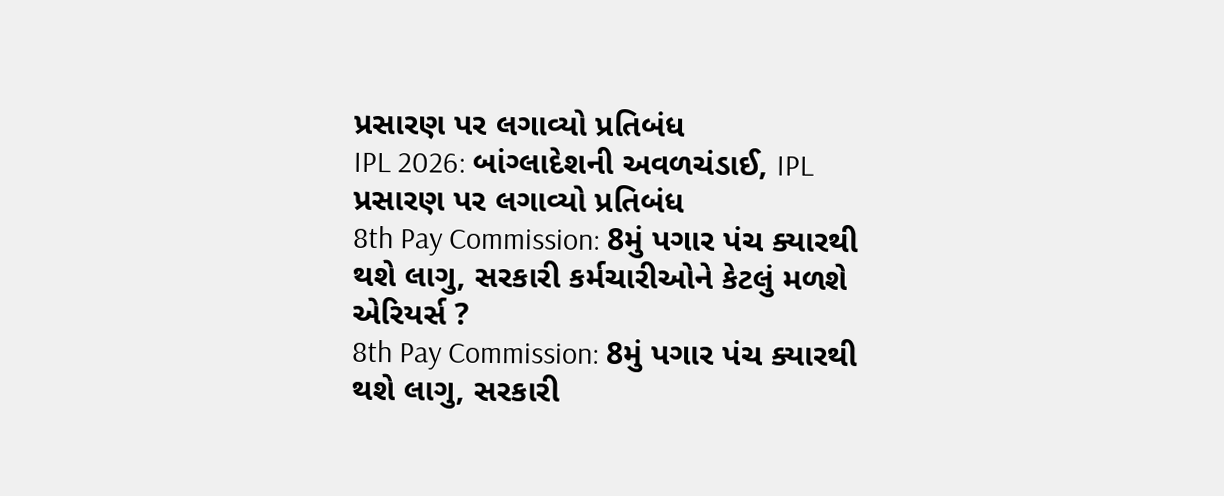પ્રસારણ પર લગાવ્યો પ્રતિબંધ
IPL 2026: બાંગ્લાદેશની અવળચંડાઈ, IPL પ્રસારણ પર લગાવ્યો પ્રતિબંધ
8th Pay Commission: 8મું પગાર પંચ ક્યારથી થશે લાગુ, સરકારી કર્મચારીઓને કેટલું મળશે એરિયર્સ ?
8th Pay Commission: 8મું પગાર પંચ ક્યારથી થશે લાગુ, સરકારી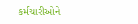કર્મચારીઓને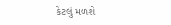કેટલું મળશે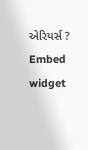એરિયર્સ ?
Embed widget